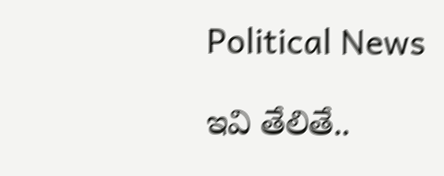Political News

ఇవి తేలితే..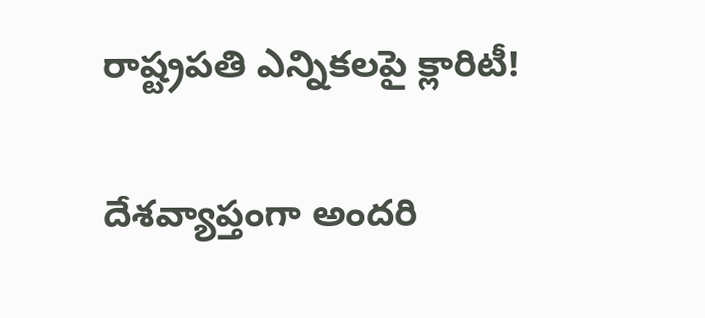రాష్ట్రప‌తి ఎన్నిక‌ల‌పై క్లారిటీ!

దేశ‌వ్యాప్తంగా అంద‌రి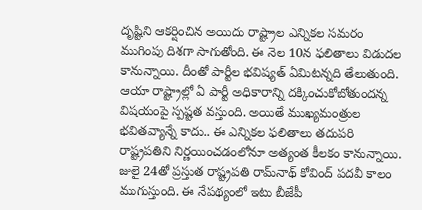దృష్టిని ఆక‌ర్షించిన అయిదు రాష్ట్రాల ఎన్నిక‌ల స‌మ‌రం ముగింపు దిశగా సాగుతోంది. ఈ నెల 10న ఫ‌లితాలు విడుద‌ల కానున్నాయి. దీంతో పార్టీల భవిష్య‌త్ ఏమిట‌న్న‌ది తేలుతుంది. ఆయా రాష్ట్రాల్లో ఏ పార్టీ అధికారాన్ని ద‌క్కించుకోబోతుంద‌న్న విష‌యంపై స్ప‌ష్టత‌ వ‌స్తుంది. అయితే ముఖ్యమంత్రుల భ‌వితవ్యాన్నే కాదు.. ఈ ఎన్నిక‌ల ఫ‌లితాలు తదుప‌రి రాష్ట్రప‌తిని నిర్ణ‌యించ‌డంలోనూ అత్యంత కీల‌కం కానున్నాయి. జులై 24తో ప్ర‌స్తుత రాష్ట్రప‌తి రామ్‌నాథ్ కోవింద్ ప‌ద‌వీ కాలం ముగుస్తుంది. ఈ నేప‌థ్యంలో ఇటు బీజేపీ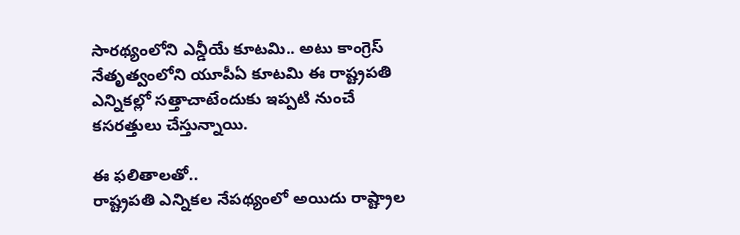సార‌థ్యంలోని ఎన్డీయే కూట‌మి.. అటు కాంగ్రెస్ నేతృత్వంలోని యూపీఏ కూట‌మి ఈ రాష్ట్రప‌తి ఎన్నిక‌ల్లో స‌త్తాచాటేందుకు ఇప్ప‌టి నుంచే క‌స‌ర‌త్తులు చేస్తున్నాయి.

ఈ ఫ‌లితాల‌తో..
రాష్ట్రప‌తి ఎన్నిక‌ల నేప‌థ్యంలో అయిదు రాష్ట్రాల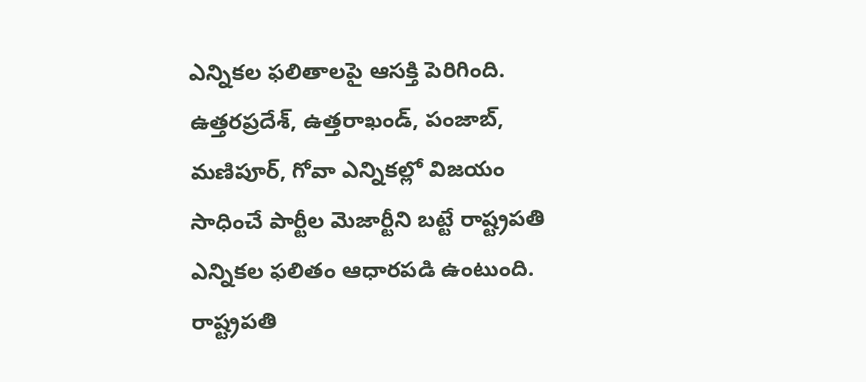ఎన్నిక‌ల ఫ‌లితాల‌పై ఆస‌క్తి పెరిగింది. ఉత్త‌రప్ర‌దేశ్‌, ఉత్త‌రాఖండ్‌, పంజాబ్‌, మ‌ణిపూర్‌, గోవా ఎన్నిక‌ల్లో విజ‌యం సాధించే పార్టీల మెజార్టీని బ‌ట్టే రాష్ట్రప‌తి ఎన్నిక‌ల ఫ‌లితం ఆధార‌ప‌డి ఉంటుంది. రాష్ట్రప‌తి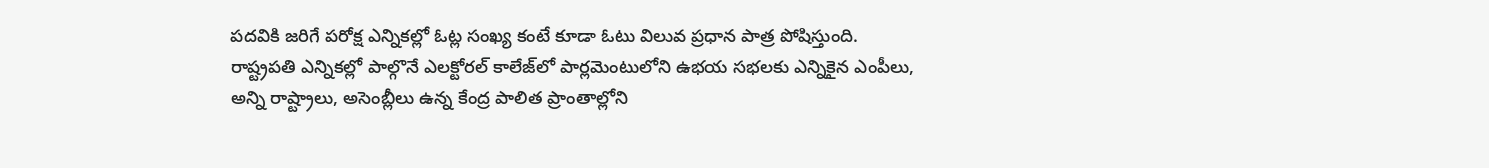ప‌ద‌వికి జ‌రిగే ప‌రోక్ష ఎన్నిక‌ల్లో ఓట్ల సంఖ్య కంటే కూడా ఓటు విలువ ప్ర‌ధాన పాత్ర పోషిస్తుంది. రాష్ట్రప‌తి ఎన్నిక‌ల్లో పాల్గొనే ఎల‌క్టోర‌ల్ కాలేజ్‌లో పార్ల‌మెంటులోని ఉభ‌య స‌భ‌ల‌కు ఎన్నికైన ఎంపీలు, అన్ని రాష్ట్రాలు, అసెంబ్లీలు ఉన్న కేంద్ర పాలిత ప్రాంతాల్లోని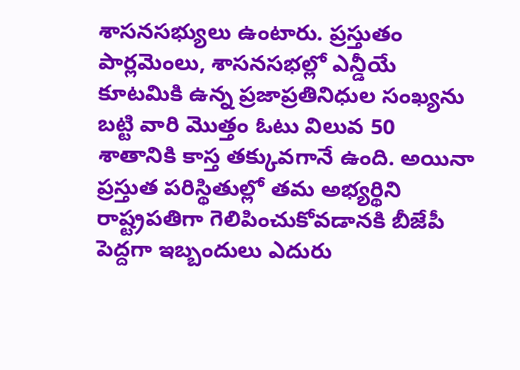శాస‌నస‌భ్యులు ఉంటారు. ప్ర‌స్తుతం పార్ల‌మెంలు, శాస‌న‌స‌భల్లో ఎన్డీయే కూట‌మికి ఉన్న ప్ర‌జాప్ర‌తినిధుల సంఖ్య‌ను బ‌ట్టి వారి మొత్తం ఓటు విలువ 50 శాతానికి కాస్త త‌క్కువ‌గానే ఉంది. అయినా ప్ర‌స్తుత ప‌రిస్థితుల్లో త‌మ అభ్య‌ర్థిని రాష్ట్రప‌తిగా గెలిపించుకోవ‌డాన‌కి బీజేపీ పెద్ద‌గా ఇబ్బందులు ఎదురు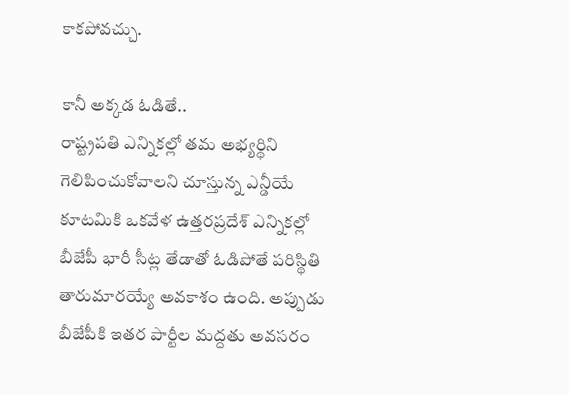కాక‌పోవ‌చ్చు.

కానీ అక్క‌డ ఓడితే..
రాష్ట్రప‌తి ఎన్నిక‌ల్లో త‌మ అభ్య‌ర్థిని గెలిపించుకోవాల‌ని చూస్తున్న ఎన్డీయే కూట‌మికి ఒక‌వేళ ఉత్త‌ర‌ప్ర‌దేశ్ ఎన్నిక‌ల్లో బీజేపీ భారీ సీట్ల తేడాతో ఓడిపోతే ప‌రిస్థితి తారుమార‌య్యే అవ‌కాశం ఉంది. అప్పుడు బీజేపీకి ఇత‌ర పార్టీల మ‌ద్ద‌తు అవ‌స‌రం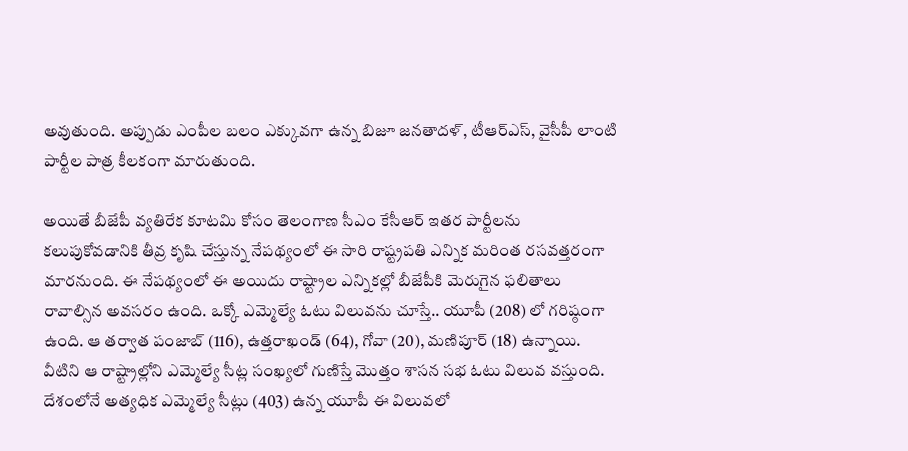అవుతుంది. అప్పుడు ఎంపీల బ‌లం ఎక్కువ‌గా ఉన్న బిజూ జ‌న‌తాద‌ళ్‌, టీఆర్ఎస్‌, వైసీపీ లాంటి పార్టీల పాత్ర కీల‌కంగా మారుతుంది.

అయితే బీజేపీ వ్య‌తిరేక కూటమి కోసం తెలంగాణ సీఎం కేసీఆర్ ఇత‌ర పార్టీల‌ను క‌లుపుకోవ‌డానికి తీవ్ర కృషి చేస్తున్న నేప‌థ్యంలో ఈ సారి రాష్ట్రప‌తి ఎన్నిక మ‌రింత ర‌స‌వ‌త్త‌రంగా మార‌నుంది. ఈ నేప‌థ్యంలో ఈ అయిదు రాష్ట్రాల ఎన్నిక‌ల్లో బీజేపీకి మెరుగైన ఫ‌లితాలు రావాల్సిన అవ‌స‌రం ఉంది. ఒక్కో ఎమ్మెల్యే ఓటు విలువను చూస్తే.. యూపీ (208) లో గ‌రిష్ఠంగా ఉంది. ఆ త‌ర్వాత పంజాబ్ (116), ఉత్త‌రాఖండ్ (64), గోవా (20), మ‌ణిపూర్ (18) ఉన్నాయి. వీటిని ఆ రాష్ట్రాల్లోని ఎమ్మెల్యే సీట్ల సంఖ్య‌లో గుణిస్తే మొత్తం శాస‌న స‌భ ఓటు విలువ వ‌స్తుంది. దేశంలోనే అత్య‌ధిక ఎమ్మెల్యే సీట్లు (403) ఉన్న యూపీ ఈ విలువ‌లో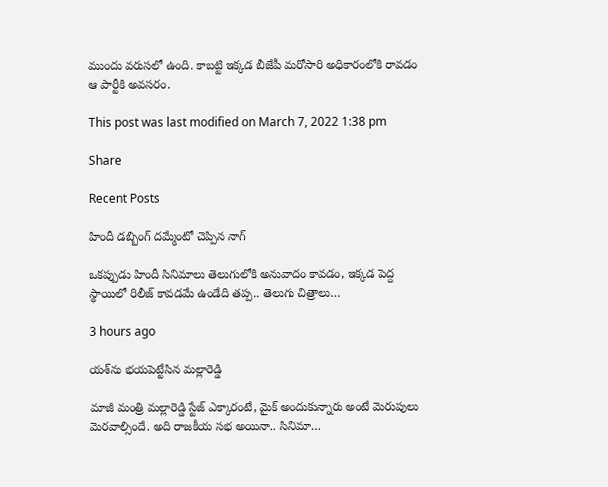ముందు వ‌రుసలో ఉంది. కాబ‌ట్టి ఇక్క‌డ బీజేపీ మ‌రోసారి అధికారంలోకి రావ‌డం ఆ పార్టీకి అవ‌స‌రం.

This post was last modified on March 7, 2022 1:38 pm

Share

Recent Posts

హిందీ డబ్బింగ్ దమ్మేంటో చెప్పిన నాగ్

ఒక‌ప్పుడు హిందీ సినిమాలు తెలుగులోకి అనువాదం కావ‌డం, ఇక్క‌డ పెద్ద స్థాయిలో రిలీజ్ కావ‌డ‌మే ఉండేది త‌ప్ప‌.. తెలుగు చిత్రాలు…

3 hours ago

య‌శ్‌ను భ‌య‌పెట్టేసిన మ‌ల్లారెడ్డి

మాజీ మంత్రి మ‌ల్లారెడ్డి స్టేజ్ ఎక్కారంటే, మైక్ అందుకున్నారు అంటే మెరుపులు మెర‌వాల్సిందే. అది రాజ‌కీయ స‌భ అయినా.. సినిమా…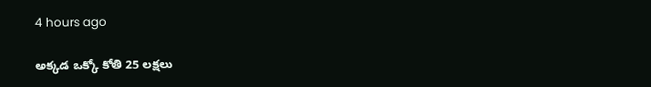4 hours ago

అక్కడ ఒక్కో కోతి 25 లక్షలు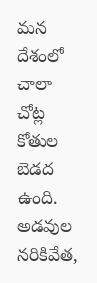మన దేశంలో చాలా చోట్ల కోతుల బెడద ఉంది. అడవుల నరికివేత,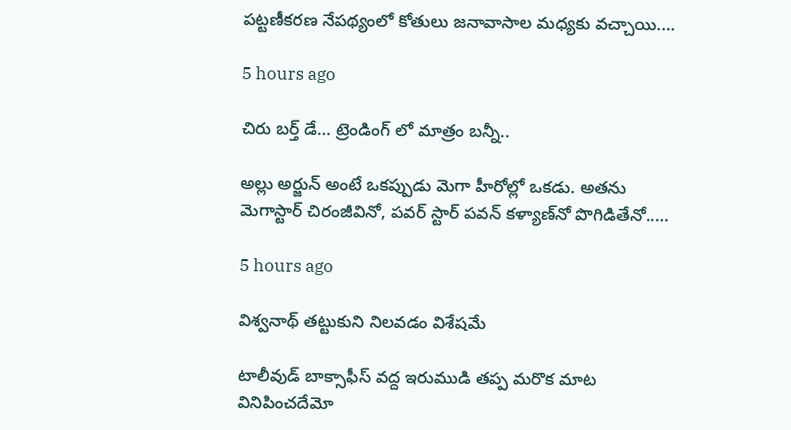పట్టణీకరణ నేపథ్యంలో కోతులు జనావాసాల మధ్యకు వచ్చాయి.…

5 hours ago

చిరు బ‌ర్త్ డే… ట్రెండింగ్ లో మాత్రం బన్నీ..

అల్లు అర్జున్ అంటే ఒక‌ప్పుడు మెగా హీరోల్లో ఒక‌డు. అత‌ను మెగాస్టార్ చిరంజీవినో, ప‌వ‌ర్ స్టార్ ప‌వ‌న్ క‌ళ్యాణ్‌నో పొగిడితేనో..…

5 hours ago

విశ్వనాథ్ తట్టుకుని నిలవడం విశేషమే

టాలీవుడ్ బాక్సాఫీస్ వద్ద ఇరుముడి తప్ప మరొక మాట వినిపించదేమో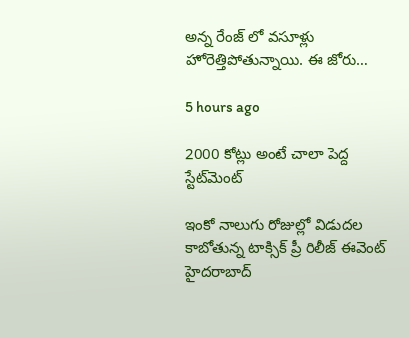అన్న రేంజ్ లో వసూళ్లు హోరెత్తిపోతున్నాయి. ఈ జోరు…

5 hours ago

2000 కోట్లు అంటే చాలా పెద్ద స్టేట్‌మెంట్

ఇంకో నాలుగు రోజుల్లో విడుదల కాబోతున్న టాక్సిక్ ప్రీ రిలీజ్ ఈవెంట్ హైదరాబాద్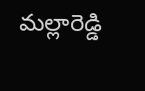మల్లారెడ్డి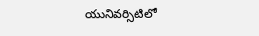యునివర్సిటిలో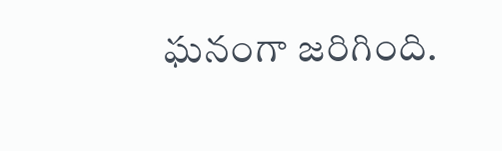ఘనంగా జరిగింది.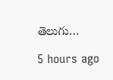తెలుగు…

5 hours ago